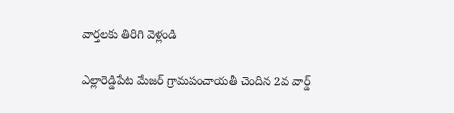వార్తలకు తిరిగి వెళ్లండి

ఎల్లారెడ్డిపేట మేజర్ గ్రామపంచాయతీ చెందిన 2వ వార్డ్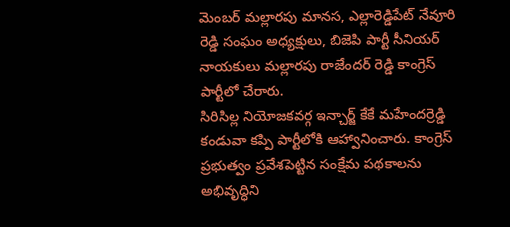మెంబర్ మల్లారపు మానస, ఎల్లారెడ్డిపేట్ నేవూరి రెడ్డి సంఘం అధ్యక్షులు, బిజెపి పార్టీ సీనియర్ నాయకులు మల్లారపు రాజేందర్ రెడ్డి కాంగ్రెస్ పార్టీలో చేరారు.
సిరిసిల్ల నియోజకవర్గ ఇన్చార్జ్ కేకే మహేందర్రెడ్డి కండువా కప్పి పార్టీలోకి ఆహ్వానించారు. కాంగ్రెస్ ప్రభుత్వం ప్రవేశపెట్టిన సంక్షేమ పథకాలను అభివృద్ధిని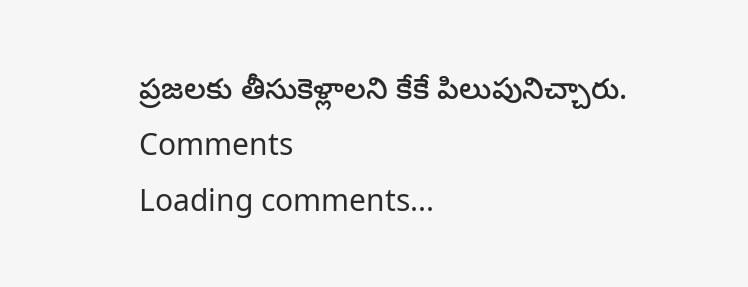ప్రజలకు తీసుకెళ్లాలని కేకే పిలుపునిచ్చారు.
Comments
Loading comments...